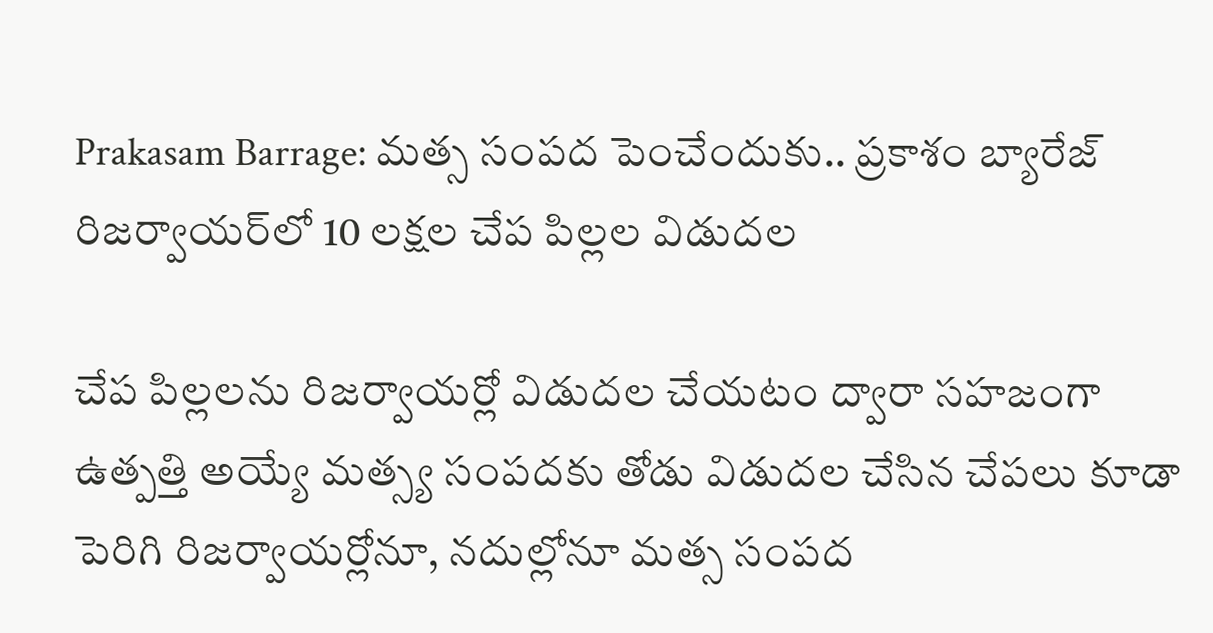Prakasam Barrage: మత్స సంపద పెంచేందుకు.. ప్రకాశం బ్యారేజ్ రిజర్వాయర్‌లో 10 లక్షల చేప పిల్లల విడుదల

చేప పిల్లలను రిజర్వాయర్లో విడుదల చేయటం ద్వారా సహజంగా ఉత్పత్తి అయ్యే మత్స్య సంపదకు తోడు విడుదల చేసిన చేపలు కూడా పెరిగి రిజర్వాయర్లోనూ, నదుల్లోనూ మత్స సంపద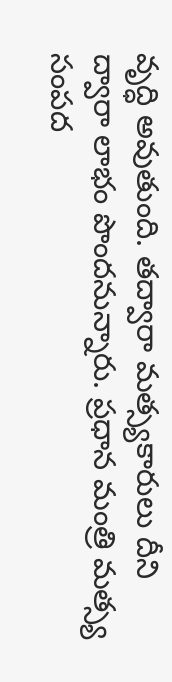వృద్ధి అవుతుంది. తద్వారా మత్స్యకారులు దీని ద్వారా లాభం పొందనున్నారు. ప్రధాన మంత్రి మత్స్య సంపద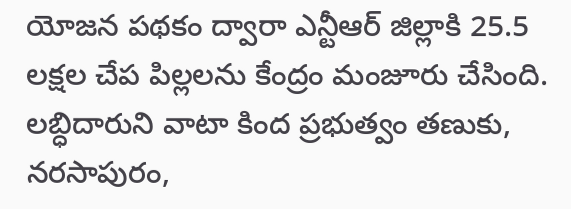యోజన పథకం ద్వారా ఎన్టీఆర్ జిల్లాకి 25.5 లక్షల చేప పిల్లలను కేంద్రం మంజూరు చేసింది. లబ్ధిదారుని వాటా కింద ప్రభుత్వం తణుకు, నరసాపురం,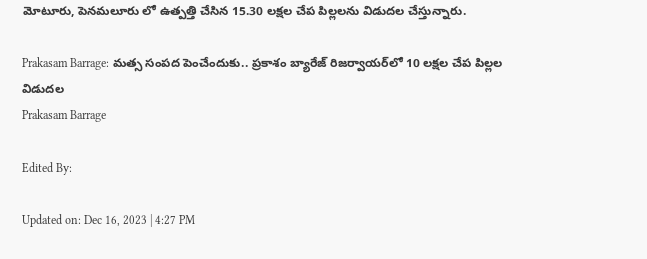మోటూరు, పెనమలూరు లో ఉత్పత్తి చేసిన 15.30 లక్షల చేప పిల్లలను విడుదల చేస్తున్నారు.

Prakasam Barrage: మత్స సంపద పెంచేందుకు.. ప్రకాశం బ్యారేజ్ రిజర్వాయర్‌లో 10 లక్షల చేప పిల్లల విడుదల
Prakasam Barrage

Edited By:

Updated on: Dec 16, 2023 | 4:27 PM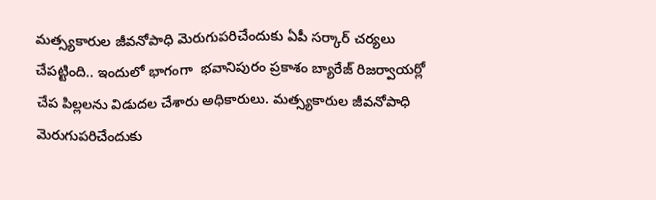మత్స్యకారుల జీవనోపాధి మెరుగుపరిచేందుకు ఏపీ సర్కార్ చర్యలు చేపట్టింది.. ఇందులో భాగంగా  భవానిపురం ప్రకాశం బ్యారేజ్ రిజర్వాయర్లో చేప పిల్లలను విడుదల చేశారు అధికారులు. మత్స్యకారుల జీవనోపాధి మెరుగుపరిచేందుకు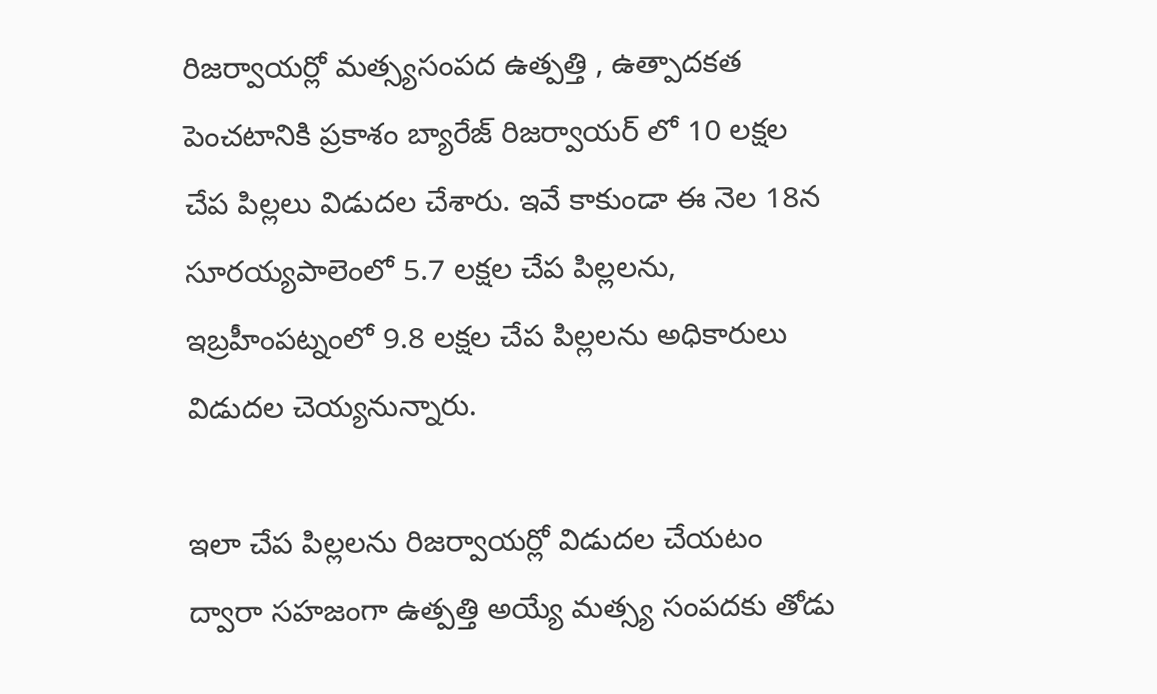రిజర్వాయర్లో మత్స్యసంపద ఉత్పత్తి , ఉత్పాదకత పెంచటానికి ప్రకాశం బ్యారేజ్ రిజర్వాయర్ లో 10 లక్షల చేప పిల్లలు విడుదల చేశారు. ఇవే కాకుండా ఈ నెల 18న సూరయ్యపాలెంలో 5.7 లక్షల చేప పిల్లలను, ఇబ్రహీంపట్నంలో 9.8 లక్షల చేప పిల్లలను అధికారులు  విడుదల చెయ్యనున్నారు.

ఇలా చేప పిల్లలను రిజర్వాయర్లో విడుదల చేయటం ద్వారా సహజంగా ఉత్పత్తి అయ్యే మత్స్య సంపదకు తోడు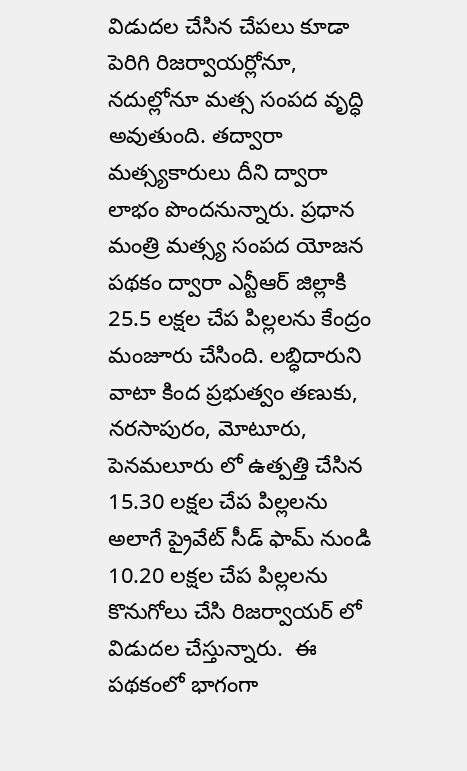విడుదల చేసిన చేపలు కూడా పెరిగి రిజర్వాయర్లోనూ, నదుల్లోనూ మత్స సంపద వృద్ధి అవుతుంది. తద్వారా మత్స్యకారులు దీని ద్వారా లాభం పొందనున్నారు. ప్రధాన మంత్రి మత్స్య సంపద యోజన పథకం ద్వారా ఎన్టీఆర్ జిల్లాకి 25.5 లక్షల చేప పిల్లలను కేంద్రం మంజూరు చేసింది. లబ్ధిదారుని వాటా కింద ప్రభుత్వం తణుకు, నరసాపురం, మోటూరు, పెనమలూరు లో ఉత్పత్తి చేసిన 15.30 లక్షల చేప పిల్లలను అలాగే ప్రైవేట్ సీడ్ ఫామ్ నుండి 10.20 లక్షల చేప పిల్లలను కొనుగోలు చేసి రిజర్వాయర్ లో విడుదల చేస్తున్నారు.  ఈ పథకంలో భాగంగా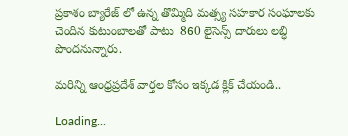ప్రకాశం బ్యారేజ్ లో ఉన్న తొమ్మిది మత్స్య సహకార సంఘాలకు చెందిన కుటుంబాలతో పాటు  860 లైసెన్స్ దారులు లబ్ధి పొందనున్నారు.

మరిన్ని ఆంధ్రప్రదేశ్ వార్తల కోసం ఇక్కడ క్లిక్ చేయండి..

Loading...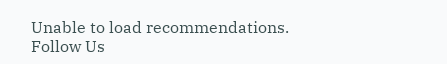Unable to load recommendations.
Follow Us